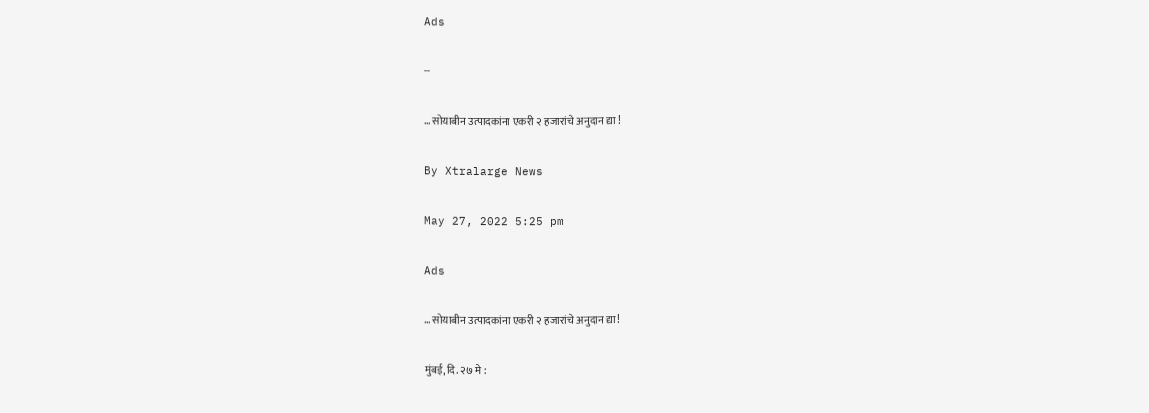Ads

--

… सोयाबीन उत्पादकांना एकरी २ हजारांचे अनुदान द्या !

By Xtralarge News

May 27, 2022 5:25 pm

Ads

… सोयाबीन उत्पादकांना एकरी २ हजारांचे अनुदान द्या!

मुंबई, दि. २७ मे :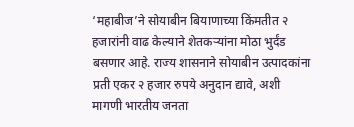‘महाबीज’ने सोयाबीन बियाणाच्या किंमतीत २ हजारांनी वाढ केल्याने शेतकऱ्यांना मोठा भुर्दंड बसणार आहे. राज्य शासनाने सोयाबीन उत्पादकांना प्रती एकर २ हजार रुपये अनुदान द्यावे, अशी मागणी भारतीय जनता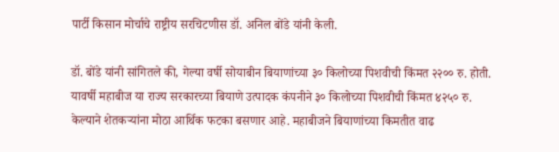पार्टी किसान मोर्चाचे राष्ट्रीय सरचिटणीस डॉ. अनिल बोंडे यांनी केली.

डॉ. बोंडे यांनी सांगितले की, गेल्या वर्षी सोयाबीन बियाणांच्या ३० किलोच्या पिशवीची किंमत २२०० रु. होती. यावर्षी महाबीज या राज्य सरकारच्या बियाणे उत्पादक कंपनीने ३० किलोच्या पिशवीची किंमत ४२५० रु. केल्याने शेतकऱ्यांना मोठा आर्थिक फटका बसणार आहे. महाबीजने बियाणांच्या किमतीत वाढ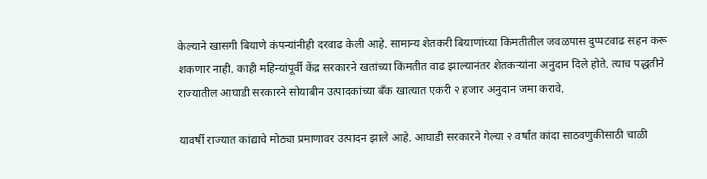केल्याने खासगी बियाणे कंपन्यांनीही दरवाढ केली आहे. सामान्य शेतकरी बियाणांच्या किमतीतील जवळपास दुप्पटवाढ सहन करू शकणार नाही. काही महिन्यांपूर्वी केंद्र सरकारने खतांच्या किंमतीत वाढ झाल्यानंतर शेतकऱ्यांना अनुदान दिले होते. त्याच पद्धतीने राज्यातील आघाडी सरकारने सोयाबीन उत्पादकांच्या बँक खात्यात एकरी २ हजार अनुदान जमा करावे.

यावर्षी राज्यात कांद्याचे मोठ्या प्रमाणावर उत्पादन झाले आहे. आघाडी सरकारने गेल्या २ वर्षांत कांदा साठवणुकीसाठी चाळी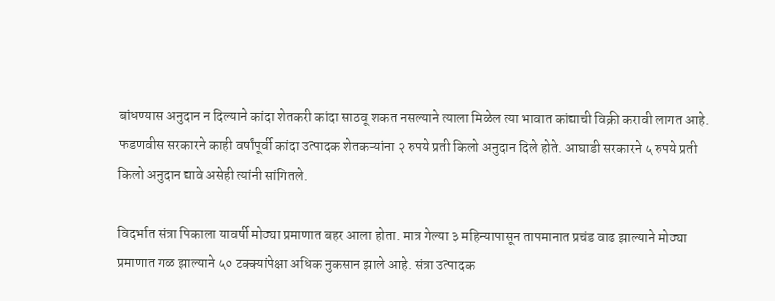बांधण्यास अनुदान न दिल्याने कांदा शेतकरी कांदा साठवू शकत नसल्याने त्याला मिळेल त्या भावात कांद्याची विक्री करावी लागत आहे. फडणवीस सरकारने काही वर्षांपूर्वी कांदा उत्पादक शेतकऱ्यांना २ रुपये प्रती किलो अनुदान दिले होते. आघाडी सरकारने ५ रुपये प्रती किलो अनुदान द्यावे असेही त्यांनी सांगितले.

विदर्भात संत्रा पिकाला यावर्षी मोठ्या प्रमाणात बहर आला होता. मात्र गेल्या ३ महिन्यापासून तापमानात प्रचंड वाढ झाल्याने मोठ्या प्रमाणात गळ झाल्याने ५० टक्क्यांपेक्षा अधिक नुकसान झाले आहे. संत्रा उत्पादक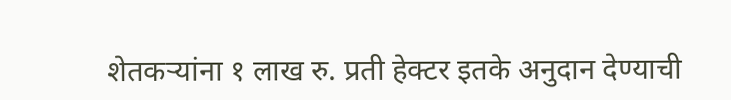शेतकऱ्यांना १ लाख रु. प्रती हेक्टर इतके अनुदान देण्याची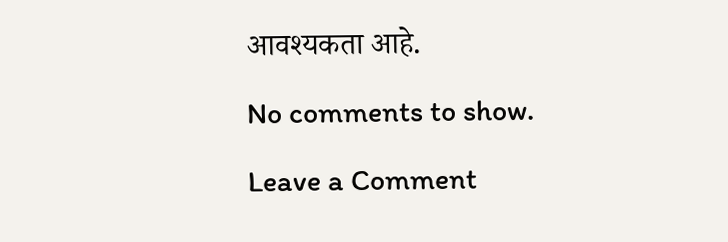आवश्यकता आहे.

No comments to show.

Leave a Comment